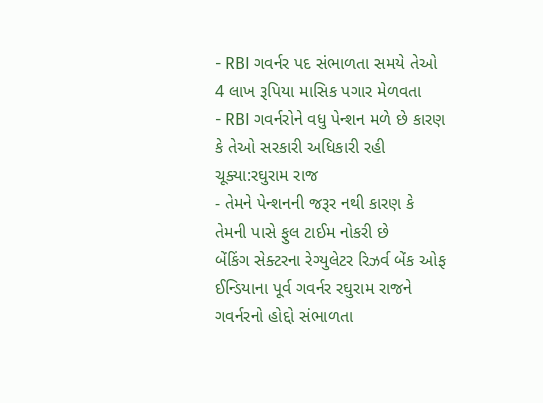- RBI ગવર્નર પદ સંભાળતા સમયે તેઓ 4 લાખ રૂપિયા માસિક પગાર મેળવતા
- RBI ગવર્નરોને વધુ પેન્શન મળે છે કારણ કે તેઓ સરકારી અધિકારી રહી ચૂક્યા:રઘુરામ રાજ
- તેમને પેન્શનની જરૂર નથી કારણ કે તેમની પાસે ફુલ ટાઈમ નોકરી છે
બેંકિંગ સેક્ટરના રેગ્યુલેટર રિઝર્વ બેંક ઓફ ઈન્ડિયાના પૂર્વ ગવર્નર રઘુરામ રાજને ગવર્નરનો હોદ્દો સંભાળતા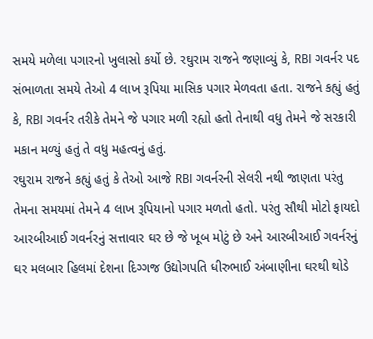સમયે મળેલા પગારનો ખુલાસો કર્યો છે. રઘુરામ રાજને જણાવ્યું કે, RBI ગવર્નર પદ સંભાળતા સમયે તેઓ 4 લાખ રૂપિયા માસિક પગાર મેળવતા હતા. રાજને કહ્યું હતું કે, RBI ગવર્નર તરીકે તેમને જે પગાર મળી રહ્યો હતો તેનાથી વધુ તેમને જે સરકારી મકાન મળ્યું હતું તે વધુ મહત્વનું હતું.
રઘુરામ રાજને કહ્યું હતું કે તેઓ આજે RBI ગવર્નરની સેલરી નથી જાણતા પરંતુ તેમના સમયમાં તેમને 4 લાખ રૂપિયાનો પગાર મળતો હતો. પરંતુ સૌથી મોટો ફાયદો આરબીઆઈ ગવર્નરનું સત્તાવાર ઘર છે જે ખૂબ મોટું છે અને આરબીઆઈ ગવર્નરનું ઘર મલબાર હિલમાં દેશના દિગ્ગજ ઉદ્યોગપતિ ધીરુભાઈ અંબાણીના ઘરથી થોડે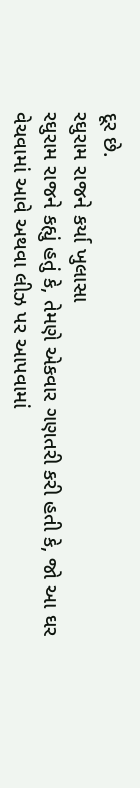દૂર છે.
રઘુરામ રાજને કર્યા ખુલાસા
રઘુરામ રાજને કહ્યું હતું કે, તેમણે એકવાર ગણતરી કરી હતી કે, જો આ ઘર વેચવામાં આવે અથવા લીઝ પર આપવામાં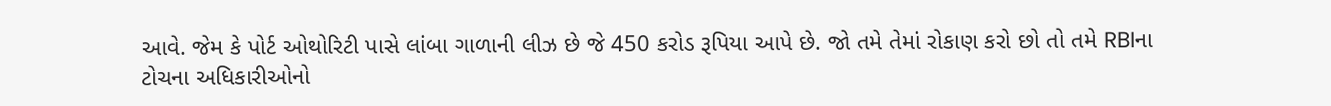આવે. જેમ કે પોર્ટ ઓથોરિટી પાસે લાંબા ગાળાની લીઝ છે જે 450 કરોડ રૂપિયા આપે છે. જો તમે તેમાં રોકાણ કરો છો તો તમે RBIના ટોચના અધિકારીઓનો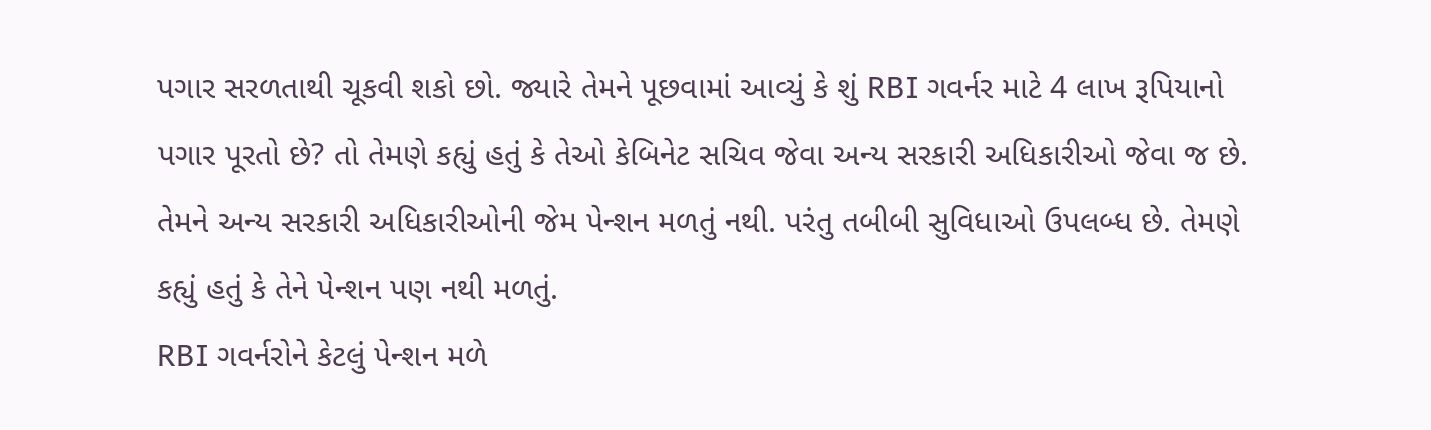પગાર સરળતાથી ચૂકવી શકો છો. જ્યારે તેમને પૂછવામાં આવ્યું કે શું RBI ગવર્નર માટે 4 લાખ રૂપિયાનો પગાર પૂરતો છે? તો તેમણે કહ્યું હતું કે તેઓ કેબિનેટ સચિવ જેવા અન્ય સરકારી અધિકારીઓ જેવા જ છે. તેમને અન્ય સરકારી અધિકારીઓની જેમ પેન્શન મળતું નથી. પરંતુ તબીબી સુવિધાઓ ઉપલબ્ધ છે. તેમણે કહ્યું હતું કે તેને પેન્શન પણ નથી મળતું.
RBI ગવર્નરોને કેટલું પેન્શન મળે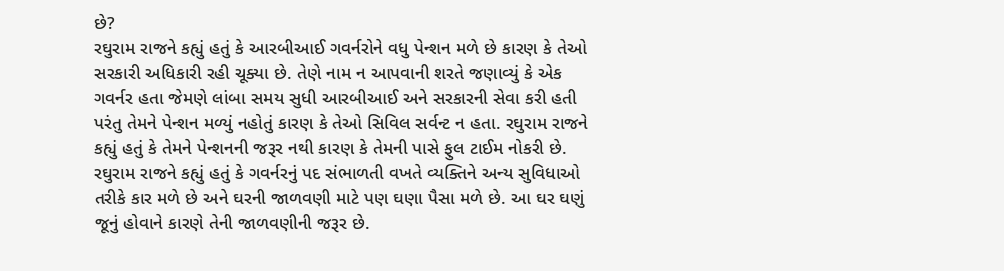છે?
રઘુરામ રાજને કહ્યું હતું કે આરબીઆઈ ગવર્નરોને વધુ પેન્શન મળે છે કારણ કે તેઓ સરકારી અધિકારી રહી ચૂક્યા છે. તેણે નામ ન આપવાની શરતે જણાવ્યું કે એક ગવર્નર હતા જેમણે લાંબા સમય સુધી આરબીઆઈ અને સરકારની સેવા કરી હતી પરંતુ તેમને પેન્શન મળ્યું નહોતું કારણ કે તેઓ સિવિલ સર્વન્ટ ન હતા. રઘુરામ રાજને કહ્યું હતું કે તેમને પેન્શનની જરૂર નથી કારણ કે તેમની પાસે ફુલ ટાઈમ નોકરી છે.
રઘુરામ રાજને કહ્યું હતું કે ગવર્નરનું પદ સંભાળતી વખતે વ્યક્તિને અન્ય સુવિધાઓ તરીકે કાર મળે છે અને ઘરની જાળવણી માટે પણ ઘણા પૈસા મળે છે. આ ઘર ઘણું જૂનું હોવાને કારણે તેની જાળવણીની જરૂર છે.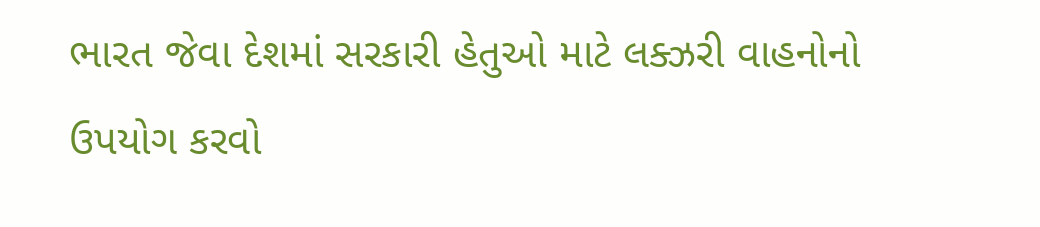ભારત જેવા દેશમાં સરકારી હેતુઓ માટે લક્ઝરી વાહનોનો ઉપયોગ કરવો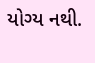યોગ્ય નથી.